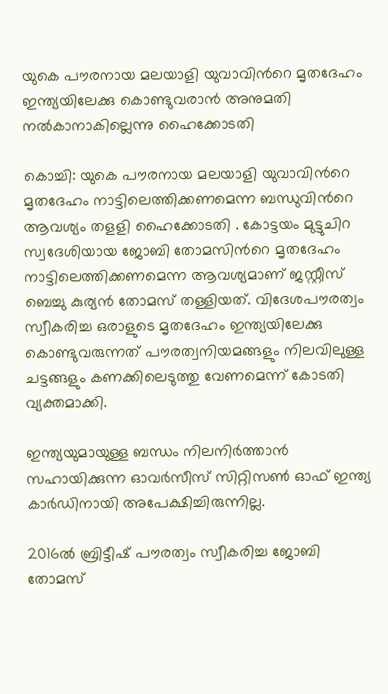യുകെ പൗരനായ മലയാളി യുവാവിന്‍റെ മൃതദേഹം ഇന്ത്യയിലേക്കു കൊണ്ടുവരാന്‍ അനുമതി നല്‍കാനാകില്ലെന്നു ഹൈക്കോടതി

കൊച്ചി: യുകെ പൗരനായ മലയാളി യുവാവിന്‍റെ മൃതദേഹം നാട്ടിലെത്തിക്കണമെന്ന ബന്ധുവിന്‍റെ ആവശ്യം തളളി ഹൈക്കോടതി . കോട്ടയം മുട്ടുചിറ സ്വദേശിയായ ജോബി തോമസിന്‍റെ മൃതദേഹം നാട്ടിലെത്തിക്കണമെന്ന ആവശ്യമാണ് ജസ്റ്റീസ് ബെച്ചു കുര്യന്‍ തോമസ് തള്ളിയത്. വിദേശപൗരത്വം സ്വീകരിച്ച ഒരാളുടെ മൃതദേഹം ഇന്ത്യയിലേക്കു കൊണ്ടുവരുന്നത് പൗരത്വനിയമങ്ങളും നിലവിലുള്ള ചട്ടങ്ങളും കണക്കിലെടുത്തു വേണമെന്ന് കോടതി വ്യക്തമാക്കി.

ഇന്ത്യയുമായുള്ള ബന്ധം നിലനിര്‍ത്താന്‍ സഹായിക്കുന്ന ഓവര്‍സീസ് സിറ്റിസണ്‍ ഓഫ് ഇന്ത്യ കാര്‍ഡിനായി അപേക്ഷിച്ചിരുന്നില്ല.

2016ല്‍ ബ്രിട്ടീഷ് പൗരത്വം സ്വീകരിച്ച ജോബി തോമസ്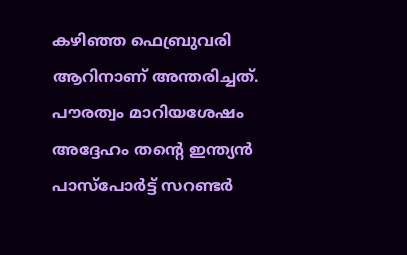കഴിഞ്ഞ ഫെബ്രുവരി ആറിനാണ് അന്തരിച്ചത്. പൗരത്വം മാറിയശേഷം അദ്ദേഹം തന്‍റെ ഇന്ത്യന്‍ പാസ്‌പോര്‍ട്ട് സറണ്ടര്‍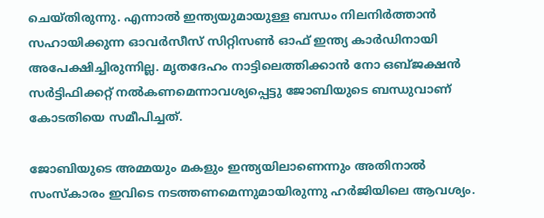ചെയ്തിരുന്നു. എന്നാല്‍ ഇന്ത്യയുമായുള്ള ബന്ധം നിലനിര്‍ത്താന്‍ സഹായിക്കുന്ന ഓവര്‍സീസ് സിറ്റിസണ്‍ ഓഫ് ഇന്ത്യ കാര്‍ഡിനായി അപേക്ഷിച്ചിരുന്നില്ല. മൃതദേഹം നാട്ടിലെത്തിക്കാന്‍ നോ ഒബ്ജക്ഷന്‍ സര്‍ട്ടിഫിക്കറ്റ് നല്‍കണമെന്നാവശ്യപ്പെട്ടു ജോബിയുടെ ബന്ധുവാണ് കോടതിയെ സമീപിച്ചത്.

ജോബിയുടെ അമ്മയും മകളും ഇന്ത്യയിലാണെന്നും അതിനാല്‍ സംസ്‌കാരം ഇവിടെ നടത്തണമെന്നുമായിരുന്നു ഹര്‍ജിയിലെ ആവശ്യം.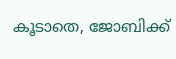കൂടാതെ, ജോബിക്ക്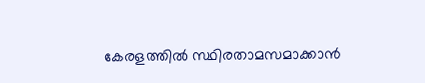കേരളത്തില്‍ സ്ഥിരതാമസമാക്കാന്‍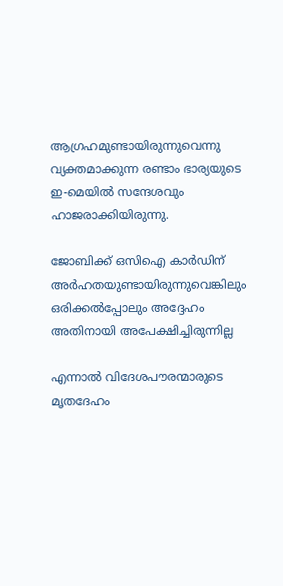ആഗ്രഹമുണ്ടായിരുന്നുവെന്നു വ്യക്തമാക്കുന്ന രണ്ടാം ഭാര്യയുടെ ഇ-മെയില്‍ സന്ദേശവും ഹാജരാക്കിയിരുന്നു.

ജോബിക്ക് ഒസിഐ കാര്‍ഡിന് അര്‍ഹതയുണ്ടായിരുന്നുവെങ്കിലും ഒരിക്കല്‍പ്പോലും അദ്ദേഹം അതിനായി അപേക്ഷിച്ചിരുന്നില്ല

എന്നാല്‍ വിദേശപൗരന്മാരുടെ മൃതദേഹം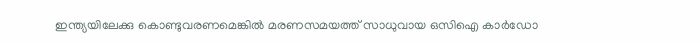ഇന്ത്യയിലേക്കു കൊണ്ടുവരണമെങ്കില്‍ മരണസമയത്ത് സാധുവായ ഒസിഐ കാര്‍ഡോ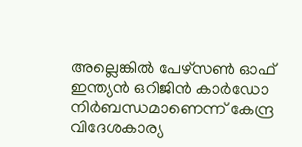അല്ലെങ്കില്‍ പേഴ്‌സണ്‍ ഓഫ് ഇന്ത്യന്‍ ഒറിജിന്‍ കാര്‍ഡോ നിര്‍ബന്ധമാണെന്ന് കേന്ദ്ര വിദേശകാര്യ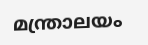മന്ത്രാലയം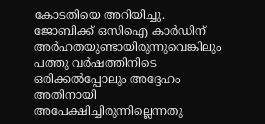കോടതിയെ അറിയിച്ചു. ജോബിക്ക് ഒസിഐ കാര്‍ഡിന് അര്‍ഹതയുണ്ടായിരുന്നുവെങ്കിലും പത്തു വര്‍ഷത്തിനിടെ ഒരിക്കല്‍പ്പോലും അദ്ദേഹം അതിനായി അപേക്ഷിച്ചിരുന്നില്ലെന്നതു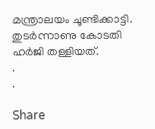മന്ത്രാലയം ചൂണ്ടിക്കാട്ടി. തുടര്‍ന്നാണു കോടതി ഹര്‍ജി തള്ളിയത്.
.
.

Share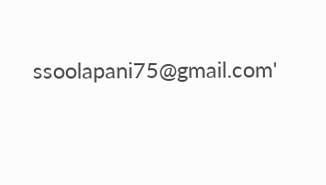ssoolapani75@gmail.com'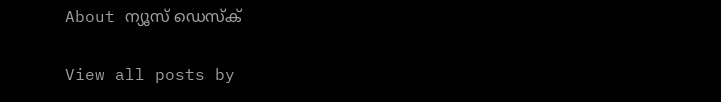About ന്യൂസ് ഡെസ്ക്

View all posts by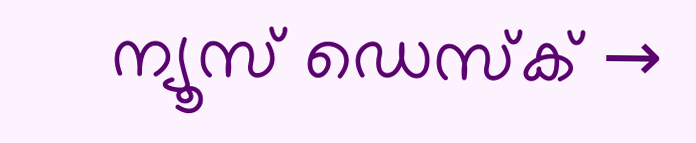ന്യൂസ് ഡെസ്ക് →